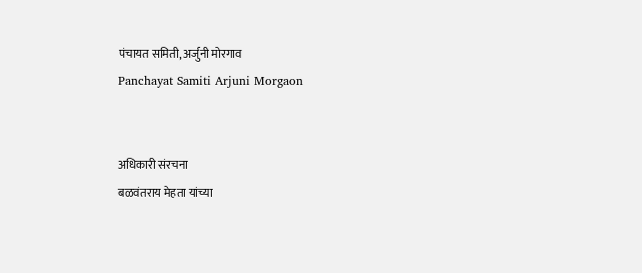पंचायत समिती, अर्जुनी मोरगाव
Panchayat Samiti Arjuni Morgaon


अधिकारी संरचना
बळवंतराय मेहता यांच्या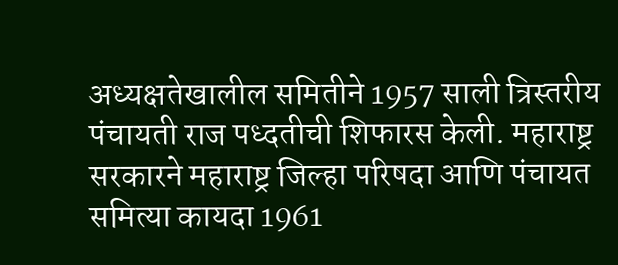अध्यक्षतेखालील समितीने 1957 साली त्रिस्तरीय पंचायती राज पध्दतीची शिफारस केली. महाराष्ट्र सरकारने महाराष्ट्र जिल्हा परिषदा आणि पंचायत समित्या कायदा 1961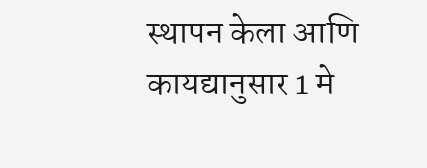स्थापन केला आणि कायद्यानुसार 1 मे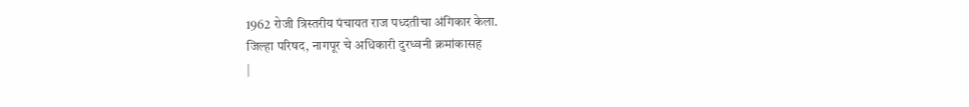1962 रोजी त्रिस्तरीय पंचायत राज पध्दतीचा अंगिकार केला.
जिल्हा परिषद, नागपूर चे अधिकारी दुरध्वनी क्रमांकासह
|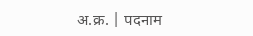अ.क्र. | पदनाम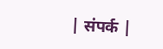| संपर्क |